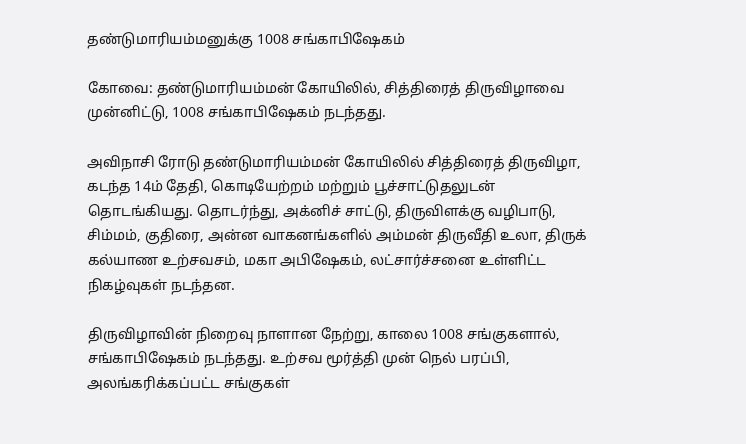தண்டுமாரியம்மனுக்கு 1008 சங்காபிஷேகம்

கோவை: தண்டுமாரியம்மன் கோயிலில், சித்திரைத் திருவிழாவை முன்னிட்டு, 1008 சங்காபிஷேகம் நடந்தது.

அவிநாசி ரோடு தண்டுமாரியம்மன் கோயிலில் சித்திரைத் திருவிழா, கடந்த 14ம் தேதி, கொடியேற்றம் மற்றும் பூச்சாட்டுதலுடன் தொடங்கியது. தொடர்ந்து, அக்னிச் சாட்டு, திருவிளக்கு வழிபாடு, சிம்மம், குதிரை, அன்ன வாகனங்களில் அம்மன் திருவீதி உலா, திருக் கல்யாண உற்சவசம், மகா அபிஷேகம், லட்சார்ச்சனை உள்ளிட்ட நிகழ்வுகள் நடந்தன.

திருவிழாவின் நிறைவு நாளான நேற்று, காலை 1008 சங்குகளால், சங்காபிஷேகம் நடந்தது. உற்சவ மூர்த்தி முன் நெல் பரப்பி, அலங்கரிக்கப்பட்ட சங்குகள்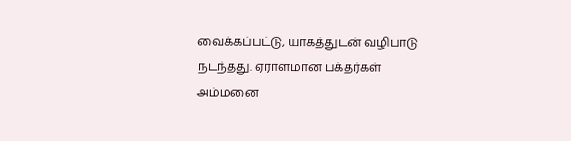வைக்கப்பட்டு, யாகத்துடன் வழிபாடு நடந்தது. ஏராளமான பக்தர்கள் அம்மனை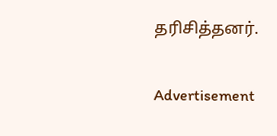தரிசித்தனர்.

Advertisement